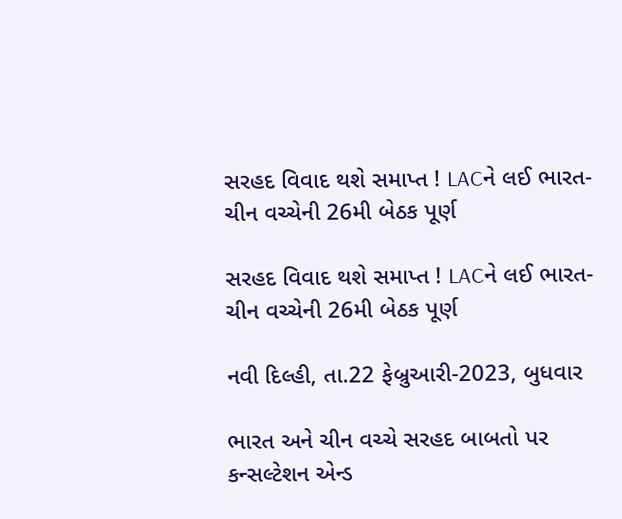સરહદ વિવાદ થશે સમાપ્ત ! LACને લઈ ભારત-ચીન વચ્ચેની 26મી બેઠક પૂર્ણ

સરહદ વિવાદ થશે સમાપ્ત ! LACને લઈ ભારત-ચીન વચ્ચેની 26મી બેઠક પૂર્ણ

નવી દિલ્હી, તા.22 ફેબ્રુઆરી-2023, બુધવાર

ભારત અને ચીન વચ્ચે સરહદ બાબતો પર કન્સલ્ટેશન એન્ડ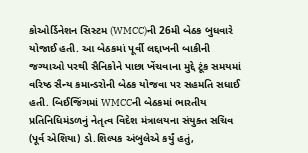કોઓર્ડિનેશન સિસ્ટમ (WMCC)ની 26મી બેઠક બુધવારે યોજાઈ હતી. આ બેઠકમાં પૂર્વી લદ્દાખની બાકીની જગ્યાઓ પરથી સૈનિકોને પાછા ખેંચવાના મુદ્દે ટૂંક સમયમાં વરિષ્ઠ સૈન્ય કમાન્ડરોની બેઠક યોજવા પર સહમતિ સધાઈ હતી. બિઈજિંગમાં WMCCની બેઠકમાં ભારતીય પ્રતિનિધિમંડળનું નેતૃત્વ વિદેશ મંત્રાલયના સંયુક્ત સચિવ (પૂર્વ એશિયા) ડો.શિલ્પક અંબુલેએ કર્યું હતું,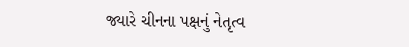જ્યારે ચીનના પક્ષનું નેતૃત્વ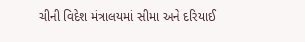ચીની વિદેશ મંત્રાલયમાં સીમા અને દરિયાઈ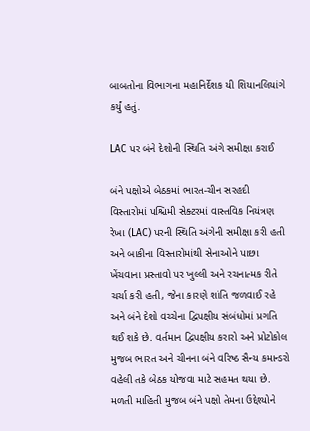બાબતોના વિભાગના મહાનિર્દેશક યી શિયાનલિયાંગે કર્યું હતું.

LAC પર બંને દેશોની સ્થિતિ અંગે સમીક્ષા કરાઈ

બંને પક્ષોએ બેઠકમાં ભારત-ચીન સરહદી વિસ્તારોમાં પશ્ચિમી સેક્ટરમાં વાસ્તવિક નિયંત્રણ રેખા (LAC) પરની સ્થિતિ અંગેની સમીક્ષા કરી હતી અને બાકીના વિસ્તારોમાંથી સેનાઓને પાછા ખેંચવાના પ્રસ્તાવો પર ખુલ્લી અને રચનાત્મક રીતે ચર્ચા કરી હતી, જેના કારણે શાંતિ જળવાઈ રહે અને બંને દેશો વચ્ચેના દ્વિપક્ષીય સંબંધોમાં પ્રગતિ થઈ શકે છે. વર્તમાન દ્વિપક્ષીય કરારો અને પ્રોટોકોલ મુજબ ભારત અને ચીનના બંને વરિષ્ઠ સૈન્ય કમાન્ડરો વહેલી તકે બેઠક યોજવા માટે સહમત થયા છે. મળતી માહિતી મુજબ બંને પક્ષો તેમના ઉદ્દેશ્યોને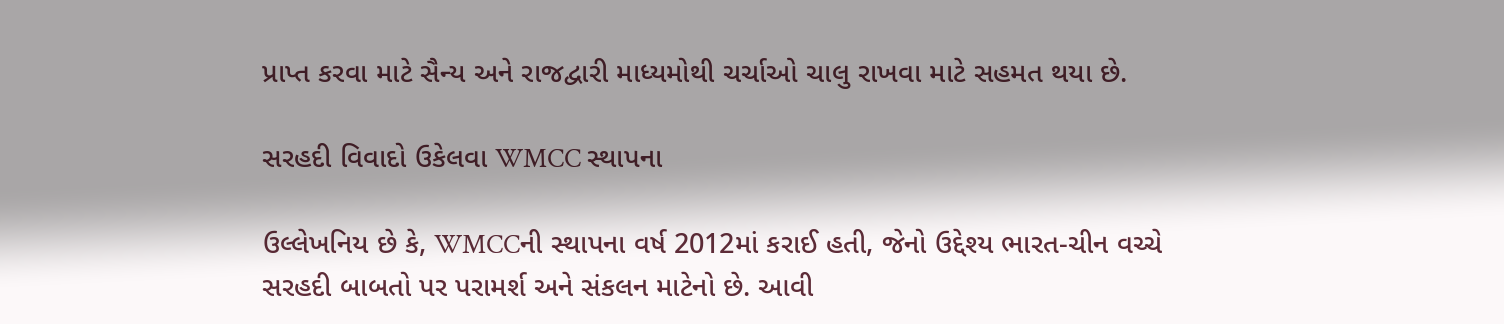પ્રાપ્ત કરવા માટે સૈન્ય અને રાજદ્વારી માધ્યમોથી ચર્ચાઓ ચાલુ રાખવા માટે સહમત થયા છે.

સરહદી વિવાદો ઉકેલવા WMCC સ્થાપના

ઉલ્લેખનિય છે કે, WMCCની સ્થાપના વર્ષ 2012માં કરાઈ હતી, જેનો ઉદ્દેશ્ય ભારત-ચીન વચ્ચે સરહદી બાબતો પર પરામર્શ અને સંકલન માટેનો છે. આવી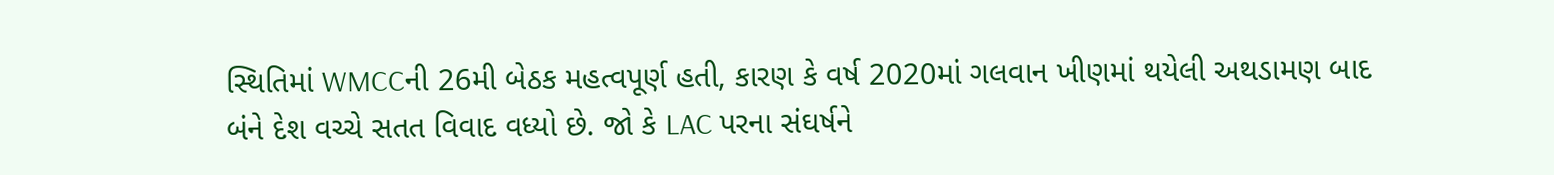સ્થિતિમાં WMCCની 26મી બેઠક મહત્વપૂર્ણ હતી, કારણ કે વર્ષ 2020માં ગલવાન ખીણમાં થયેલી અથડામણ બાદ બંને દેશ વચ્ચે સતત વિવાદ વધ્યો છે. જો કે LAC પરના સંઘર્ષને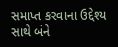સમાપ્ત કરવાના ઉદ્દેશ્ય સાથે બંને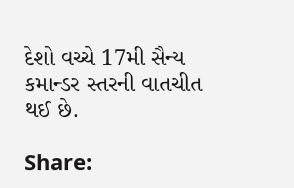દેશો વચ્ચે 17મી સૈન્ય કમાન્ડર સ્તરની વાતચીત થઈ છે.

Share: